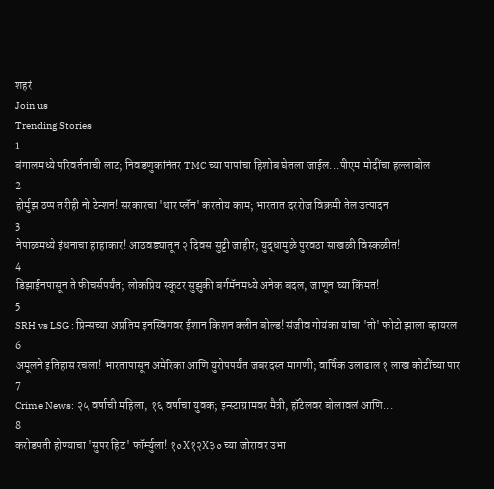शहरं
Join us
Trending Stories
1
बंगालमध्ये परिवर्तनाची लाट; निवडणुकांनंतर TMC च्या पापांचा हिशोब घेतला जाईल...पीएम मोदींचा हल्लाबोल
2
होर्मुझ ठप्प तरीही नो टेन्शन! सरकारचा 'थार प्लॅन' करतोय काम; भारतात दररोज विक्रमी तेल उत्पादन
3
नेपाळमध्ये इंधनाचा हाहाकार! आठवड्यातून २ दिवस सुट्टी जाहीर; युद्धामुळे पुरवठा साखळी विस्कळीत!
4
डिझाईनपासून ते फीचर्सपर्यंत; लोकप्रिय स्कूटर सुझुकी बर्गमॅनमध्ये अनेक बदल, जाणून घ्या किंमत!
5
SRH vs LSG : प्रिन्सच्या अप्रतिम इनस्विंगवर ईशान किशन क्लीन बोल्ड! संजीव गोयंका यांचा 'तो' फोटो झाला व्हायरल
6
अमूलने इतिहास रचला! भारतापासून अमेरिका आणि युरोपपर्यंत जबरदस्त मागणी; वार्षिक उलाढाल १ लाख कोटींच्या पार
7
Crime News: २५ वर्षाची महिला, १६ वर्षाचा युवक; इन्स्टाग्रामवर मैत्री, हॉटेलवर बोलावलं आणि...
8
करोडपती होण्याचा 'सुपर हिट' फॉर्म्युला! १०X१२X३० च्या जोरावर उभा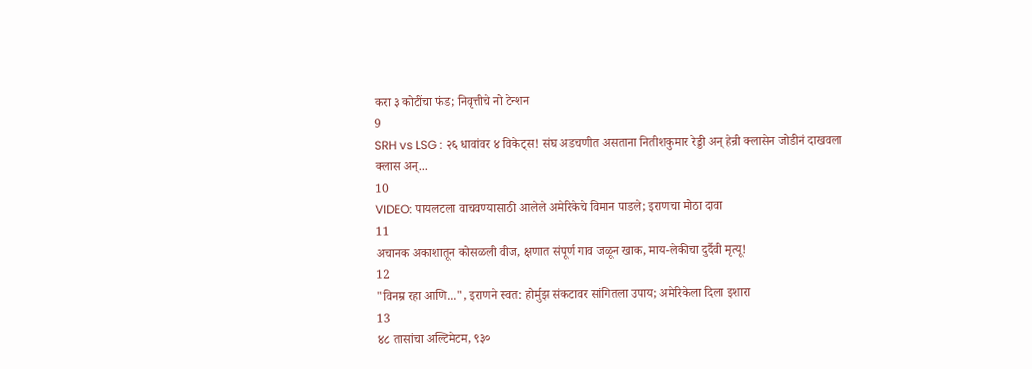करा ३ कोटींचा फंड; निवृत्तीचे नो टेन्शन
9
SRH vs LSG : २६ धावांवर ४ विकेट्स! संघ अडचणीत असताना नितीशकुमार रेड्डी अन् हेन्री क्लासेन जोडीनं दाखवला क्लास अन्...
10
VIDEO: पायलटला वाचवण्यासाठी आलेले अमेरिकेचे विमान पाडले; इराणचा मोठा दावा
11
अचानक अकाशातून कोसळली वीज, क्षणात संपूर्ण गाव जळून खाक, माय-लेकीचा दुर्दैवी मृत्यू!
12
"विनम्र रहा आणि...", इराणने स्वत: होर्मुझ संकटावर सांगितला उपाय; अमेरिकेला दिला इशारा
13
४८ तासांचा अल्टिमेटम, ९३०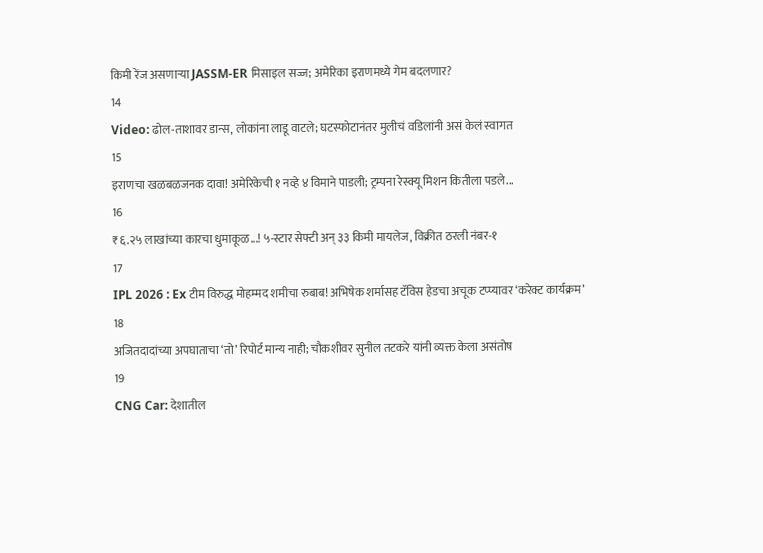किमी रेंज असणाऱ्या JASSM-ER मिसाइल सज्ज; अमेरिका इराणमध्ये गेम बदलणार?
14
Video: ढोल-ताशावर डान्स, लोकांना लाडू वाटले; घटस्फोटानंतर मुलीचं वडिलांनी असं केलं स्वागत
15
इराणचा खळबळजनक दावा! अमेरिकेची १ नव्हे ४ विमाने पाडली; ट्रम्पना रेस्क्यू मिशन कितीला पडले...
16
₹६.२५ लाखांच्या कारचा धुमाकूळ...! ५-स्टार सेफ्टी अन् ३३ किमी मायलेज, विक्रीत ठरली नंबर-१
17
IPL 2026 : Ex टीम विरुद्ध मोहम्मद शमीचा रुबाब! अभिषेक शर्मासह टॅविस हेडचा अचूक टप्प्यावर ‘करेक्ट कार्यक्रम’
18
अजितदादांच्या अपघाताचा ‘तो’ रिपोर्ट मान्य नाही; चौकशीवर सुनील तटकरे यांनी व्यक्त केला असंतोष
19
CNG Car: देशातील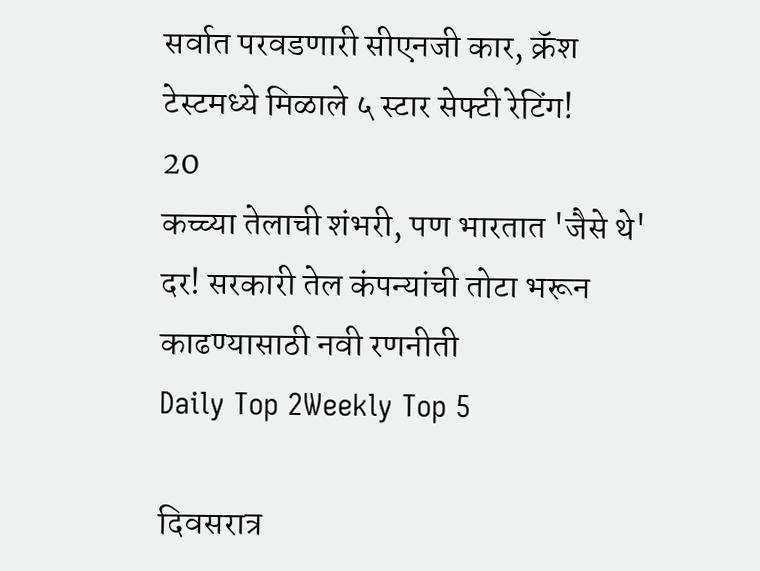सर्वात परवडणारी सीएनजी कार, क्रॅश टेस्टमध्ये मिळाले ५ स्टार सेफ्टी रेटिंग!
20
कच्च्या तेलाची शंभरी, पण भारतात 'जैसे थे' दर! सरकारी तेल कंपन्यांची तोटा भरून काढण्यासाठी नवी रणनीती
Daily Top 2Weekly Top 5

दिवसरात्र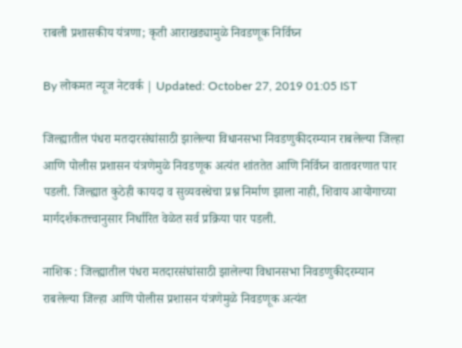राबली प्रशासकीय यंत्रणा; कृती आराखड्यामुळे निवडणूक निर्विघ्न

By लोकमत न्यूज नेटवर्क | Updated: October 27, 2019 01:05 IST

जिल्ह्यातील पंधरा मतदारसंघांसाठी झालेल्या विधानसभा निवडणुकीदरम्यान राबलेल्या जिल्हा आणि पोलीस प्रशासन यंत्रणेमुळे निवडणूक अत्यंत शांततेत आणि निर्विघ्न वातावरणात पार पडली. जिल्ह्यात कुठेही कायदा व सुव्यवस्थेचा प्रश्न निर्माण झाला नाही, शिवाय आयोगाच्या मार्गदर्शकतत्त्वानुसार निर्धारित वेळेत सर्व प्रक्रिया पार पडली.

नाशिक : जिल्ह्यातील पंधरा मतदारसंघांसाठी झालेल्या विधानसभा निवडणुकीदरम्यान राबलेल्या जिल्हा आणि पोलीस प्रशासन यंत्रणेमुळे निवडणूक अत्यंत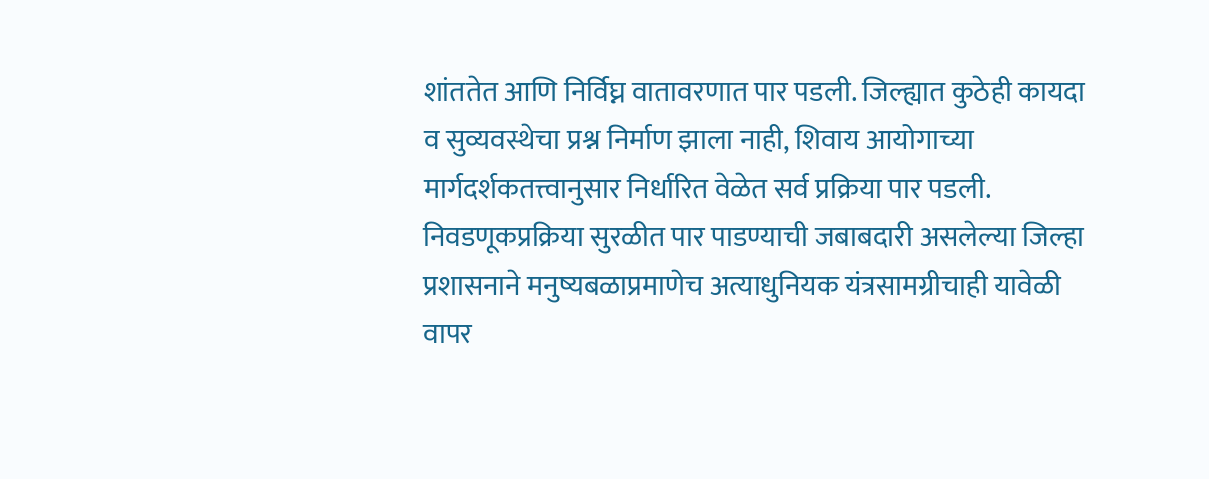शांततेत आणि निर्विघ्न वातावरणात पार पडली. जिल्ह्यात कुठेही कायदा व सुव्यवस्थेचा प्रश्न निर्माण झाला नाही, शिवाय आयोगाच्या मार्गदर्शकतत्त्वानुसार निर्धारित वेळेत सर्व प्रक्रिया पार पडली. निवडणूकप्रक्रिया सुरळीत पार पाडण्याची जबाबदारी असलेल्या जिल्हा प्रशासनाने मनुष्यबळाप्रमाणेच अत्याधुनियक यंत्रसामग्रीचाही यावेळी वापर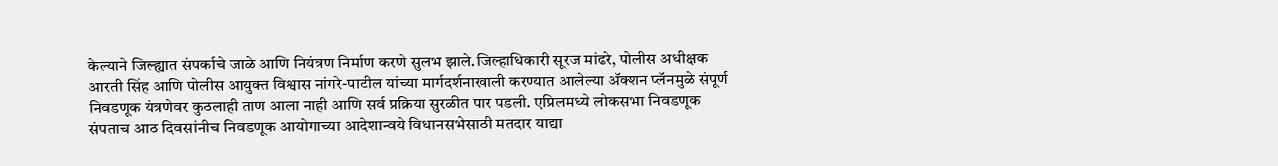केल्याने जिल्ह्यात संपर्काचे जाळे आणि नियंत्रण निर्माण करणे सुलभ झाले.जिल्हाधिकारी सूरज मांढरे, पोलीस अधीक्षक आरती सिंह आणि पोलीस आयुक्त विश्वास नांगरे-पाटील यांच्या मार्गदर्शनाखाली करण्यात आलेल्या अ‍ॅक्शन प्लॅनमुळे संपूर्ण निवडणूक यंत्रणेवर कुठलाही ताण आला नाही आणि सर्व प्रक्रिया सुरळीत पार पडली. एप्रिलमध्ये लोकसभा निवडणूक संपताच आठ दिवसांनीच निवडणूक आयोगाच्या आदेशान्वये विधानसभेसाठी मतदार याद्या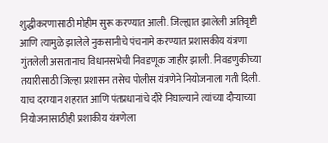शुद्धीकरणासाठी मोहीम सुरू करण्यात आली. जिल्ह्यात झालेली अतिवृष्टी आणि त्यामुळे झालेले नुकसानीचे पंचनामे करण्यात प्रशासकीय यंत्रणा गुंतलेली असतानाच विधानसभेची निवडणूक जाहीर झाली. निवडणुकीच्या तयारीसाठी जिल्हा प्रशासन तसेच पोलीस यंत्रणेने नियोजनाला गती दिली. याच दरम्यान शहरात आणि पंतप्रधानांचे दौरे निघाल्याने त्यांच्या दौऱ्याच्या नियोजनासाठीही प्रशाकीय यंत्रणेला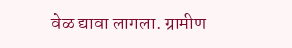वेळ द्यावा लागला. ग्रामीण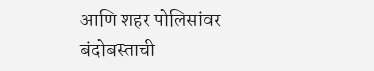आणि शहर पोलिसांवर बंदोबस्ताची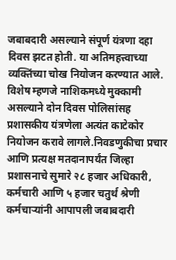जबाबदारी असल्याने संपूर्ण यंत्रणा दहा दिवस झटत होती. या अतिमहत्त्वाच्या व्यक्तिंच्या चोख नियोजन करण्यात आले. विशेष म्हणजे नाशिकमध्ये मुक्कामी असल्याने दोन दिवस पोलिसांसह प्रशासकीय यंत्रणेला अत्यंत काटेकोर नियोजन करावे लागले.निवडणुकीचा प्रचार आणि प्रत्यक्ष मतदानापर्यंत जिल्हा प्रशासनाचे सुमारे २८ हजार अधिकारी, कर्मचारी आणि ५ हजार चतुर्थ श्रेणी कर्मचाऱ्यांनी आपापली जबाबदारी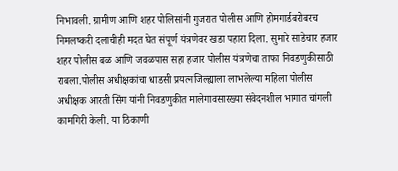निभावली. ग्रामीण आणि शहर पोलिसांनी गुजरात पोलीस आणि होमगार्डबरोबरच निमलष्करी दलाचीही मदत घेत संपूर्ण यंत्रणेवर खडा पहारा दिला. सुमारे साडेचार हजार शहर पोलीस बळ आणि जवळपास सहा हजार पोलीस यंत्रणेचा ताफा निवडणुकीसाठी राबला.पोलीस अधीक्षकांचा धाडसी प्रयत्नजिल्ह्याला लाभलेल्या महिला पोलीस अधीक्षक आरती सिंग यांनी निवडणुकीत मालेगावसारख्या संवेदनशील भागात चांगली कामगिरी केली. या ठिकाणी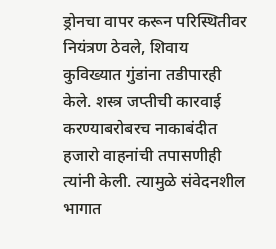ड्रोनचा वापर करून परिस्थितीवर नियंत्रण ठेवले, शिवाय कुविख्यात गुंडांना तडीपारही केले. शस्त्र जप्तीची कारवाई करण्याबरोबरच नाकाबंदीत हजारो वाहनांची तपासणीही त्यांनी केली. त्यामुळे संवेदनशील भागात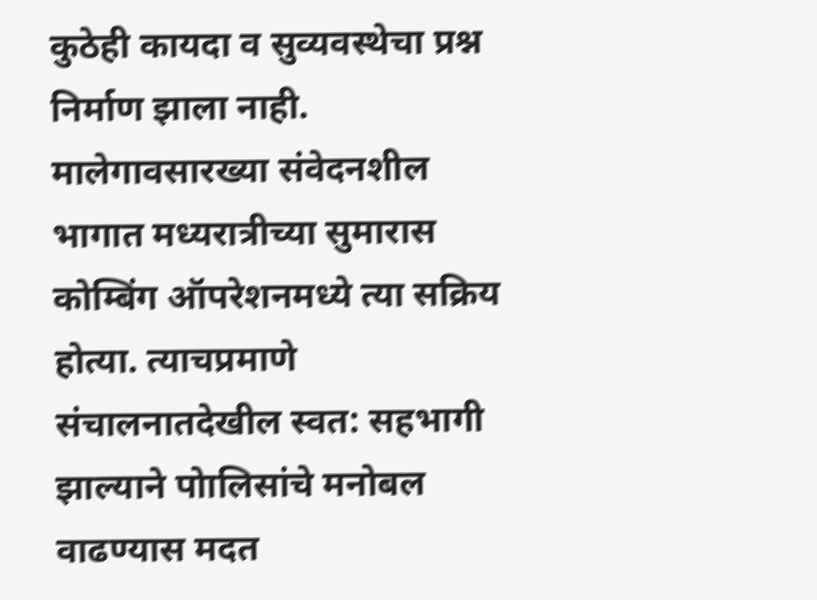कुठेही कायदा व सुव्यवस्थेचा प्रश्न निर्माण झाला नाही. मालेगावसारख्या संवेदनशील भागात मध्यरात्रीच्या सुमारास कोम्बिंग ऑपरेशनमध्ये त्या सक्रिय होत्या. त्याचप्रमाणे संचालनातदेखील स्वत: सहभागी झाल्याने पोालिसांचे मनोबल वाढण्यास मदत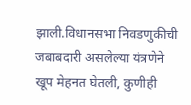झाली.विधानसभा निवडणुकीची जबाबदारी असलेल्या यंत्रणेने खूप मेहनत घेतली, कुणीही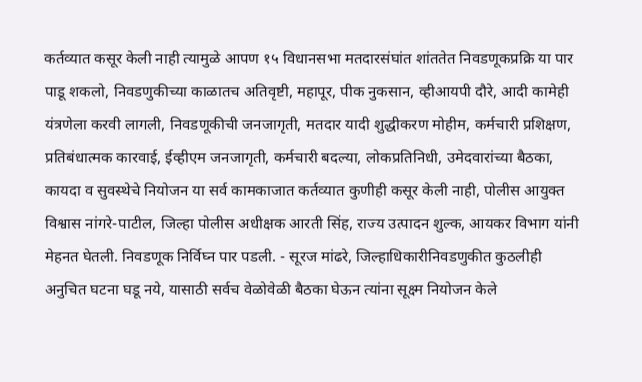कर्तव्यात कसूर केली नाही त्यामुळे आपण १५ विधानसभा मतदारसंघांत शांततेत निवडणूकप्रक्रि या पार पाडू शकलो, निवडणुकीच्या काळातच अतिवृष्टी, महापूर, पीक नुकसान, व्हीआयपी दौरे, आदी कामेही यंत्रणेला करवी लागली, निवडणूकीची जनजागृती, मतदार यादी शुद्धीकरण मोहीम, कर्मचारी प्रशिक्षण, प्रतिबंधात्मक कारवाई, ईव्हीएम जनजागृती, कर्मचारी बदल्या, लोकप्रतिनिधी, उमेदवारांच्या बैठका, कायदा व सुवस्थेचे नियोजन या सर्व कामकाजात कर्तव्यात कुणीही कसूर केली नाही, पोलीस आयुक्त विश्वास नांगरे-पाटील, जिल्हा पोलीस अधीक्षक आरती सिंह, राज्य उत्पादन शुल्क, आयकर विभाग यांनी मेहनत घेतली. निवडणूक निर्विघ्न पार पडली. - सूरज मांढरे, जिल्हाधिकारीनिवडणुकीत कुठलीही अनुचित घटना घडू नये, यासाठी सर्वच वेळोवेळी बैठका घेऊन त्यांना सूक्ष्म नियोजन केले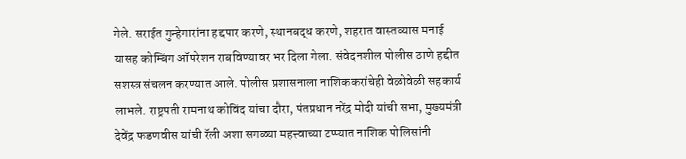गेले. सराईत गुन्हेगारांना हद्दपार करणे, स्थानबद्ध करणे, शहरात वास्तव्यास मनाई यासह कोम्बिंग ऑपरेशन राबविण्यावर भर दिला गेला. संवेदनशील पोलीस ठाणे हद्दीत सशस्त्र संचलन करण्यात आले. पोलीस प्रशासनाला नाशिककरांचेही वेळोवेळी सहकार्य लाभले. राष्ट्रपती रामनाथ कोविंद यांचा दौरा, पंतप्रधान नरेंद्र मोदी यांची सभा, मुख्यमंत्री देवेंद्र फडणवीस यांची रॅली अशा सगळ्या महत्त्वाच्या टप्प्यात नाशिक पोलिसांनी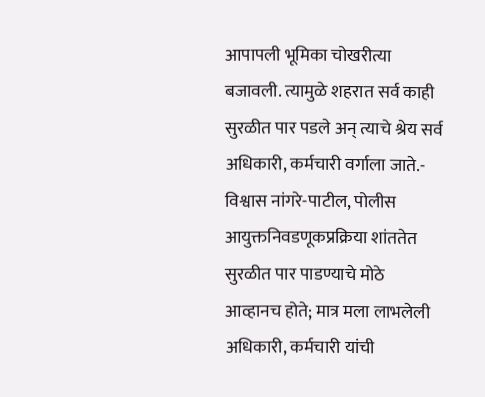आपापली भूमिका चोखरीत्या बजावली. त्यामुळे शहरात सर्व काही सुरळीत पार पडले अन् त्याचे श्रेय सर्व अधिकारी, कर्मचारी वर्गाला जाते.- विश्वास नांगरे-पाटील, पोलीस आयुक्तनिवडणूकप्रक्रिया शांततेत सुरळीत पार पाडण्याचे मोठे आव्हानच होते; मात्र मला लाभलेली अधिकारी, कर्मचारी यांची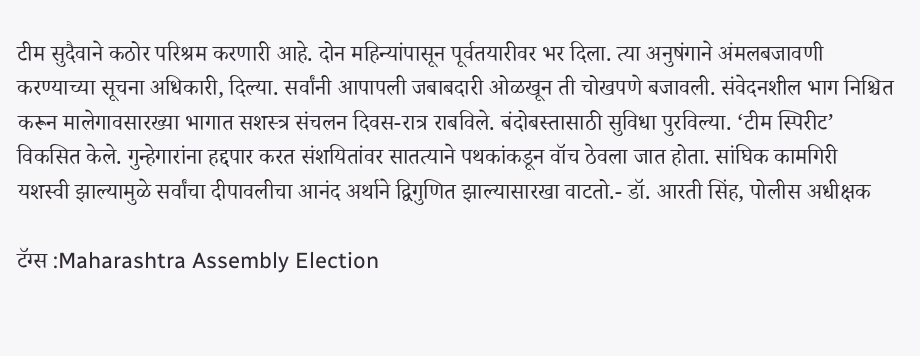टीम सुदैवाने कठोर परिश्रम करणारी आहे. दोन महिन्यांपासून पूर्वतयारीवर भर दिला. त्या अनुषंगाने अंमलबजावणी करण्याच्या सूचना अधिकारी, दिल्या. सर्वांनी आपापली जबाबदारी ओळखून ती चोखपणे बजावली. संवेदनशील भाग निश्चित करून मालेगावसारख्या भागात सशस्त्र संचलन दिवस-रात्र राबविले. बंदोबस्तासाठी सुविधा पुरविल्या. ‘टीम स्पिरीट’ विकसित केले. गुन्हेगारांना हद्दपार करत संशयितांवर सातत्याने पथकांकडून वॉच ठेवला जात होता. सांघिक कामगिरी यशस्वी झाल्यामुळे सर्वांचा दीपावलीचा आनंद अर्थाने द्विगुणित झाल्यासारखा वाटतो.- डॉ. आरती सिंह, पोलीस अधीक्षक

टॅग्स :Maharashtra Assembly Election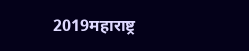2019महाराष्ट्र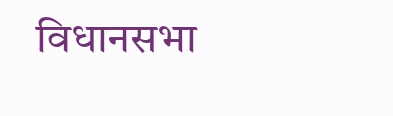विधानसभा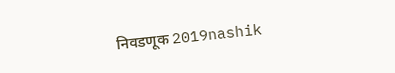निवडणूक 2019nashik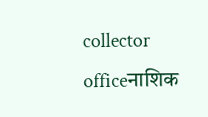collector officeनाशिक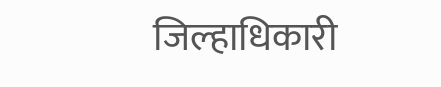जिल्हाधिकारी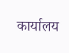कार्यालय